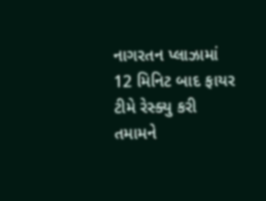નાગરતન પ્લાઝામાં 12 મિનિટ બાદ ફાયર ટીમે રેસ્ક્યુ કરી તમામને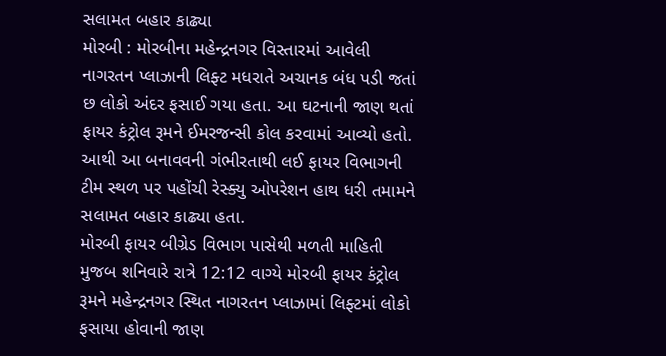સલામત બહાર કાઢ્યા
મોરબી : મોરબીના મહેન્દ્રનગર વિસ્તારમાં આવેલી નાગરતન પ્લાઝાની લિફ્ટ મધરાતે અચાનક બંધ પડી જતાં છ લોકો અંદર ફસાઈ ગયા હતા. આ ઘટનાની જાણ થતાં ફાયર કંટ્રોલ રૂમને ઈમરજન્સી કોલ કરવામાં આવ્યો હતો. આથી આ બનાવવની ગંભીરતાથી લઈ ફાયર વિભાગની ટીમ સ્થળ પર પહોંચી રેસ્ક્યુ ઓપરેશન હાથ ધરી તમામને સલામત બહાર કાઢ્યા હતા.
મોરબી ફાયર બીગ્રેડ વિભાગ પાસેથી મળતી માહિતી મુજબ શનિવારે રાત્રે 12:12 વાગ્યે મોરબી ફાયર કંટ્રોલ રૂમને મહેન્દ્રનગર સ્થિત નાગરતન પ્લાઝામાં લિફ્ટમાં લોકો ફસાયા હોવાની જાણ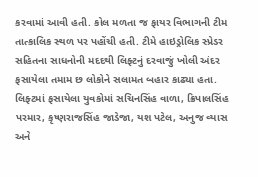કરવામાં આવી હતી. કોલ મળતા જ ફાયર વિભાગની ટીમ તાત્કાલિક સ્થળ પર પહોંચી હતી. ટીમે હાઇડ્રોલિક સ્પ્રેડર સહિતના સાધનોની મદદથી લિફ્ટનું દરવાજું ખોલી અંદર ફસાયેલા તમામ છ લોકોને સલામત બહાર કાઢ્યા હતા.
લિફ્ટમાં ફસાયેલા યુવકોમાં સચિનસિંહ વાળા, ક્રિપાલસિંહ પરમાર, કૃષ્ણરાજસિંહ જાડેજા, યશ પટેલ, અનુજ વ્યાસ અને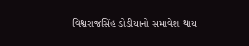વિશ્વરાજસિંહ ડોડીયાનો સમાવેશ થાય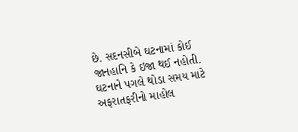છે. સદનસીબે ઘટનામાં કોઈ જાનહાનિ કે ઇજા થઈ નહોતી. ઘટનાને પગલે થોડા સમય માટે અફરાતફરીનો માહોલ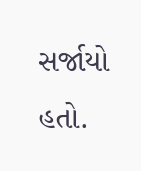સર્જાયો હતો.